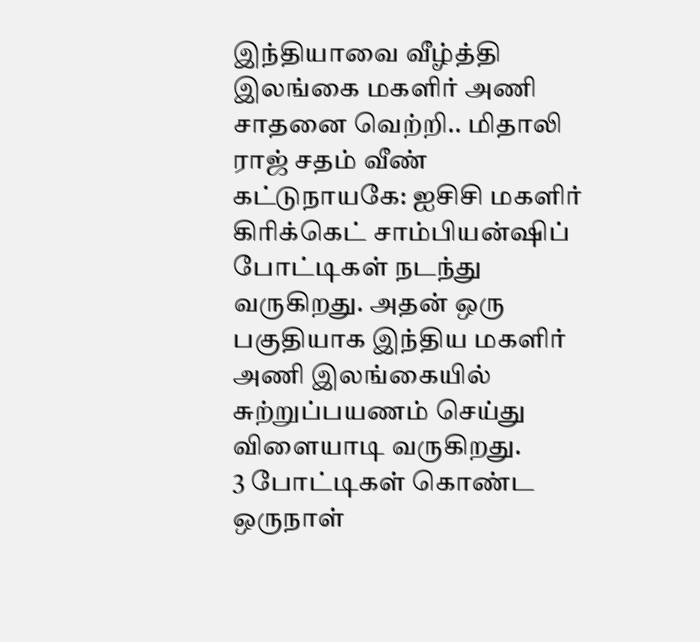இந்தியாவை வீழ்த்தி இலங்கை மகளிர் அணி சாதனை வெற்றி.. மிதாலி ராஜ் சதம் வீண்
கட்டுநாயகே: ஐசிசி மகளிர் கிரிக்கெட் சாம்பியன்ஷிப் போட்டிகள் நடந்து வருகிறது. அதன் ஒரு பகுதியாக இந்திய மகளிர் அணி இலங்கையில் சுற்றுப்பயணம் செய்து விளையாடி வருகிறது.
3 போட்டிகள் கொண்ட ஒருநாள்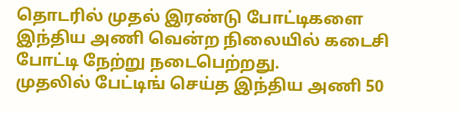தொடரில் முதல் இரண்டு போட்டிகளை இந்திய அணி வென்ற நிலையில் கடைசி போட்டி நேற்று நடைபெற்றது.
முதலில் பேட்டிங் செய்த இந்திய அணி 50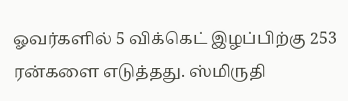ஓவர்களில் 5 விக்கெட் இழப்பிற்கு 253 ரன்களை எடுத்தது. ஸ்மிருதி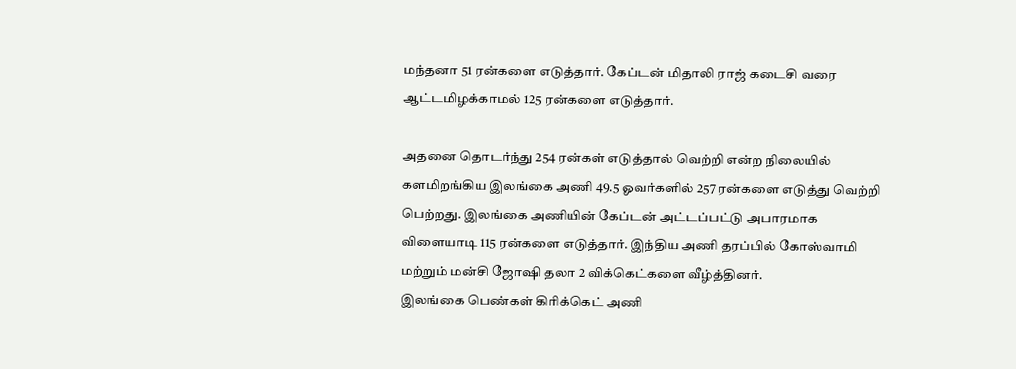மந்தனா 51 ரன்களை எடுத்தார். கேப்டன் மிதாலி ராஜ் கடைசி வரை ஆட்டமிழக்காமல் 125 ரன்களை எடுத்தார்.

அதனை தொடர்ந்து 254 ரன்கள் எடுத்தால் வெற்றி என்ற நிலையில் களமிறங்கிய இலங்கை அணி 49.5 ஓவர்களில் 257 ரன்களை எடுத்து வெற்றி பெற்றது. இலங்கை அணியின் கேப்டன் அட்டப்பட்டு அபாரமாக விளையாடி 115 ரன்களை எடுத்தார். இந்திய அணி தரப்பில் கோஸ்வாமி மற்றும் மன்சி ஜோஷி தலா 2 விக்கெட்களை வீழ்த்தினர்.
இலங்கை பெண்கள் கிரிக்கெட் அணி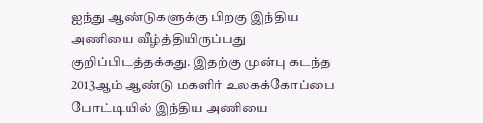ஐந்து ஆண்டுகளுக்கு பிறகு இந்திய அணியை வீழ்த்தியிருப்பது குறிப்பிடத்தக்கது. இதற்கு முன்பு கடந்த 2013ஆம் ஆண்டு மகளிர் உலகக்கோப்பை போட்டியில் இந்திய அணியை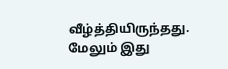வீழ்த்தியிருந்தது.
மேலும் இது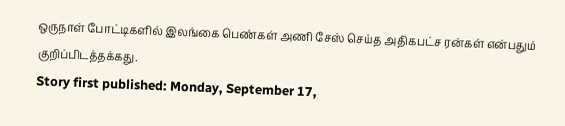ஒருநாள் போட்டிகளில் இலங்கை பெண்கள் அணி சேஸ் செய்த அதிகபட்ச ரன்கள் என்பதும் குறிப்பிடத்தக்கது.
Story first published: Monday, September 17,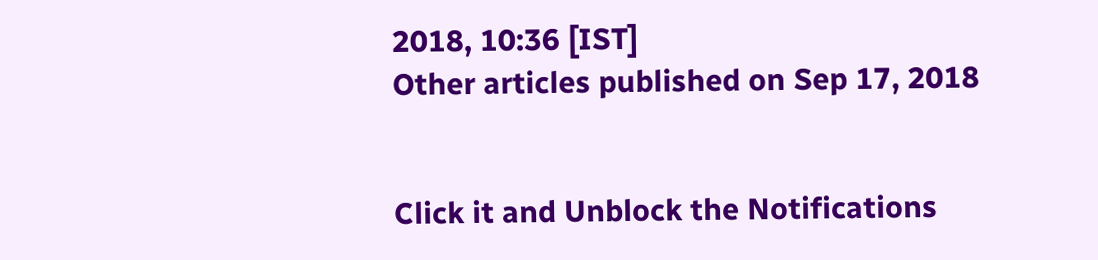2018, 10:36 [IST]
Other articles published on Sep 17, 2018


Click it and Unblock the Notifications